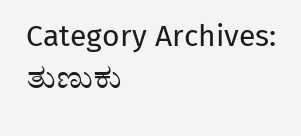Category Archives: ತುಣುಕು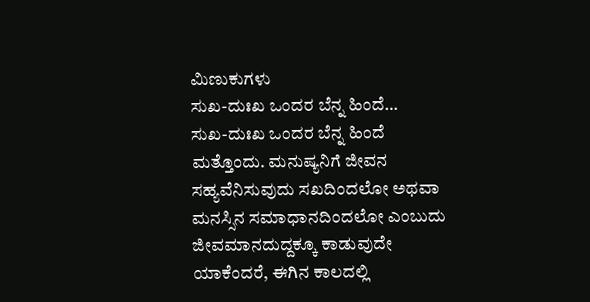ಮಿಣುಕುಗಳು
ಸುಖ-ದುಃಖ ಒಂದರ ಬೆನ್ನ ಹಿಂದೆ…
ಸುಖ-ದುಃಖ ಒಂದರ ಬೆನ್ನ ಹಿಂದೆ ಮತ್ತೊಂದು. ಮನುಷ್ಯನಿಗೆ ಜೀವನ ಸಹ್ಯವೆನಿಸುವುದು ಸಖದಿಂದಲೋ ಅಥವಾ ಮನಸ್ಸಿನ ಸಮಾಧಾನದಿಂದಲೋ ಎಂಬುದು ಜೀವಮಾನದುದ್ದಕ್ಕೂ ಕಾಡುವುದೇ ಯಾಕೆಂದರೆ, ಈಗಿನ ಕಾಲದಲ್ಲಿ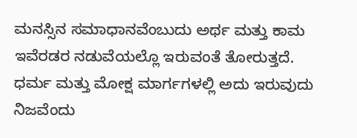ಮನಸ್ಸಿನ ಸಮಾಧಾನವೆಂಬುದು ಅರ್ಥ ಮತ್ತು ಕಾಮ ಇವೆರಡರ ನಡುವೆಯಲ್ಲೊ ಇರುವಂತೆ ತೋರುತ್ತದೆ. ಧರ್ಮ ಮತ್ತು ಮೋಕ್ಷ ಮಾರ್ಗಗಳಲ್ಲಿ ಅದು ಇರುವುದು ನಿಜವೆಂದು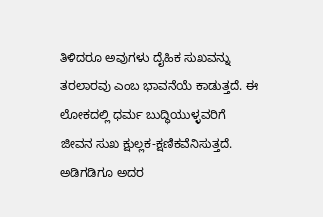ತಿಳಿದರೂ ಅವುಗಳು ದೈಹಿಕ ಸುಖವನ್ನು ತರಲಾರವು ಎಂಬ ಭಾವನೆಯೆ ಕಾಡುತ್ತದೆ. ಈ ಲೋಕದಲ್ಲಿ ಧರ್ಮ ಬುದ್ಧಿಯುಳ್ಳವರಿಗೆ ಜೀವನ ಸುಖ ಕ್ಷುಲ್ಲಕ-ಕ್ಷಣಿಕವೆನಿಸುತ್ತದೆ. ಅಡಿಗಡಿಗೂ ಅದರ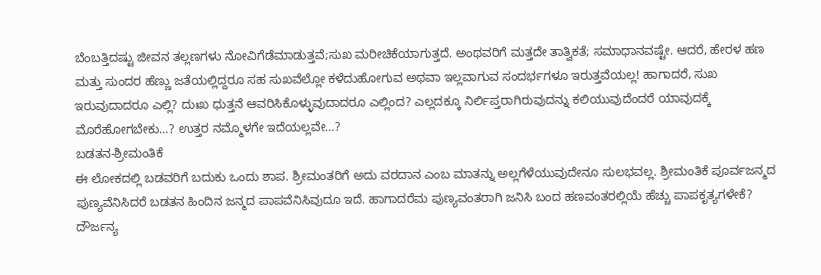ಬೆಂಬತ್ತಿದಷ್ಟು ಜೀವನ ತಲ್ಲಣಗಳು ನೋವಿಗೆಡೆಮಾಡುತ್ತವೆ;ಸುಖ ಮರೀಚಿಕೆಯಾಗುತ್ತದೆ. ಅಂಥವರಿಗೆ ಮತ್ತದೇ ತಾತ್ವಿಕತೆ; ಸಮಾಧಾನವಷ್ಟೇ. ಆದರೆ, ಹೇರಳ ಹಣ ಮತ್ತು ಸುಂದರ ಹೆಣ್ಣು ಜತೆಯಲ್ಲಿದ್ದರೂ ಸಹ ಸುಖವೆಲ್ಲೋ ಕಳೆದುಹೋಗುವ ಅಥವಾ ಇಲ್ಲವಾಗುವ ಸಂದರ್ಭಗಳೂ ಇರುತ್ತವೆಯಲ್ಲ! ಹಾಗಾದರೆ, ಸುಖ ಇರುವುದಾದರೂ ಎಲ್ಲಿ? ದುಃಖ ಧುತ್ತನೆ ಆವರಿಸಿಕೊಳ್ಳುವುದಾದರೂ ಎಲ್ಲಿಂದ? ಎಲ್ಲದಕ್ಕೂ ನಿರ್ಲಿಪ್ತರಾಗಿರುವುದನ್ನು ಕಲಿಯುವುದೆಂದರೆ ಯಾವುದಕ್ಕೆ ಮೊರೆಹೋಗಬೇಕು…? ಉತ್ತರ ನಮ್ಮೊಳಗೇ ಇದೆಯಲ್ಲವೇ…?
ಬಡತನ-ಶ್ರೀಮಂತಿಕೆ
ಈ ಲೋಕದಲ್ಲಿ ಬಡವರಿಗೆ ಬದುಕು ಒಂದು ಶಾಪ. ಶ್ರೀಮಂತರಿಗೆ ಅದು ವರದಾನ ಎಂಬ ಮಾತನ್ನು ಅಲ್ಲಗೆಳೆಯುವುದೇನೂ ಸುಲಭವಲ್ಲ. ಶ್ರೀಮಂತಿಕೆ ಪೂರ್ವಜನ್ಮದ ಪುಣ್ಯವೆನಿಸಿದರೆ ಬಡತನ ಹಿಂದಿನ ಜನ್ಮದ ಪಾಪವೆನಿಸಿವುದೂ ಇದೆ. ಹಾಗಾದರೆಮ ಪುಣ್ಯವಂತರಾಗಿ ಜನಿಸಿ ಬಂದ ಹಣವಂತರಲ್ಲಿಯೆ ಹೆಚ್ಚು ಪಾಪಕೃತ್ಯಗಳೇಕೆ? ದೌರ್ಜನ್ಯ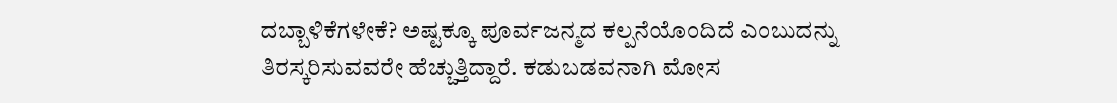ದಬ್ಬಾಳಿಕೆಗಳೇಕೆ? ಅಷ್ಟಕ್ಕೂ ಪೂರ್ವಜನ್ಮದ ಕಲ್ಪನೆಯೊಂದಿದೆ ಎಂಬುದನ್ನು ತಿರಸ್ಕರಿಸುವವರೇ ಹೆಚ್ಚುತ್ತಿದ್ದಾರೆ. ಕಡುಬಡವನಾಗಿ ಮೋಸ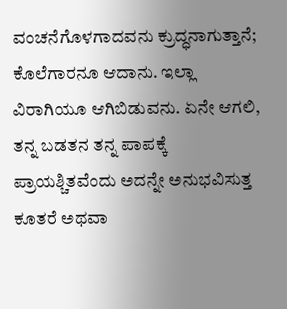ವಂಚನೆಗೊಳಗಾದವನು ಕ್ರುದ್ಧನಾಗುತ್ತಾನೆ; ಕೊಲೆಗಾರನೂ ಆದಾನು. ಇಲ್ಲಾ ವಿರಾಗಿಯೂ ಆಗಿಬಿಡುವನು. ಏನೇ ಆಗಲಿ, ತನ್ನ ಬಡತನ ತನ್ನ ಪಾಪಕ್ಕೆ ಪ್ರಾಯಶ್ಚಿತವೆಂದು ಅದನ್ನೇ ಅನುಭವಿಸುತ್ತ ಕೂತರೆ ಅಥವಾ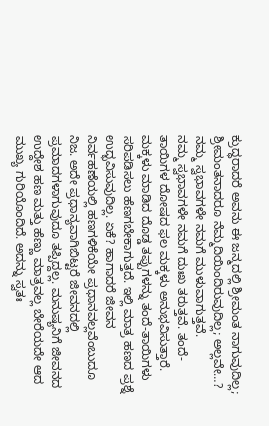ಕ್ರುದ್ಧರಾದರೆ ಅವನು ಈ ಜನ್ಮದಲ್ಲಿ ಶ್ರೀಮಂತ ನಾಗುವುದಿಲ್ಲ; ಶ್ರೀಮಂತನಾದರೂ ನೆಮ್ಮದಿಯಿಂದಿರುವುದಿಲ್ಲ; ಅಲ್ಲವೇ…?
ನಮ್ಮ ಸ್ವಭಾವಗಳೇ ನಮಗೆ ಮುಳುವಾಗುತ್ತವೆ.
ನಮ್ಮ ಸ್ವಭಾವಗಳೇ ನಮಗೆ ದುಃಖ ತರುತ್ತವೆ. ತಂದೆ-ತಾಯಿಗಳ ದೋಷದ ಫಲ ಮಕ್ಕಳು ಅನುಭವಿಸುತ್ತಾರೆ. ಮಕ್ಕಳು ಮಾಡಿದ ದೊಡ್ಡ ತಪ್ಪುಗಳನ್ನು ತಂದೆ-ತಾಯಿಗಳು ಸರಿಪಡಿಸಲು ಹೆಣಗಬೇಕಾಗುತ್ತದೆ. ಇಲ್ಲಿ ಮಾತ್ರ ಹಣದ ಪ್ರಶ್ನೆ ಉದ್ಭವಿಸುವುದಿಲ್ಲ. ಏಕೆ? ಹಾಗಾದರೆ ಜೀವನ ನಿರ್ವಹಣೆಯಲ್ಲಿ ಹಣಗಳಿಕೆಯೇ ಪ್ರಧಾನವಲ್ಲವೆಂಬುದೂ ನಿಜ. ಅದೇ ಪ್ರಧಾನ್ಯವಾಗಿಬಿಟ್ಟರೆ ಜೀವನದಲ್ಲಿ ಪ್ರಮಾದಗಳಾಗುವುದೂ ತಪ್ಪಿದ್ದಲ್ಲ. ಮನುಷ್ಯನಿಗೆ ಜೀವನದ ಉದ್ದೇಶ ಹಣ ಮತ್ತು ಹೆಣ್ಣು ಮಾತ್ರವಲ್ಲ ಬೇರೆಯದೇ ಆದ ಮುಖ್ಯ ಗುರಿಯೊಂದಿದೆ. ಅದನ್ನು ಸ್ವತಃ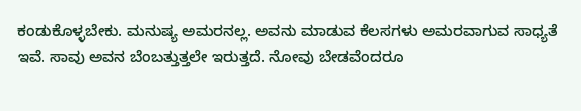ಕಂಡುಕೊಳ್ಳಬೇಕು. ಮನುಷ್ಯ ಅಮರನಲ್ಲ. ಅವನು ಮಾಡುವ ಕೆಲಸಗಳು ಅಮರವಾಗುವ ಸಾಧ್ಯತೆ ಇವೆ. ಸಾವು ಅವನ ಬೆಂಬತ್ತುತ್ತಲೇ ಇರುತ್ತದೆ. ನೋವು ಬೇಡವೆಂದರೂ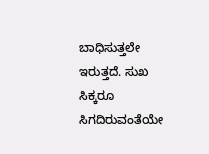ಬಾಧಿಸುತ್ತಲೇ ಇರುತ್ತದೆ. ಸುಖ ಸಿಕ್ಕರೂ ಸಿಗದಿರುವಂತೆಯೇ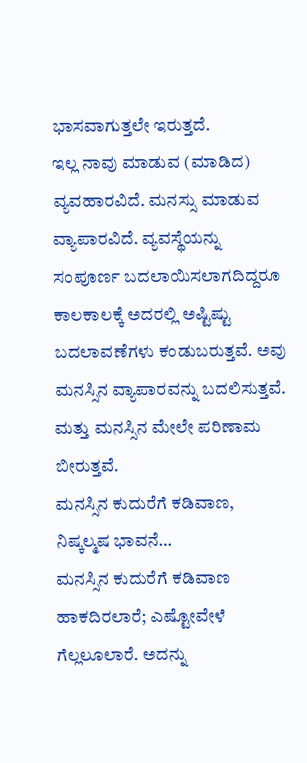ಭಾಸವಾಗುತ್ತಲೇ ಇರುತ್ತದೆ.
ಇಲ್ಲ ನಾವು ಮಾಡುವ (ಮಾಡಿದ) ವ್ಯವಹಾರವಿದೆ. ಮನಸ್ಸು ಮಾಡುವ ವ್ಯಾಪಾರವಿದೆ. ವ್ಯವಸ್ಥೆಯನ್ನು ಸಂಪೂರ್ಣ ಬದಲಾಯಿಸಲಾಗದಿದ್ದರೂ ಕಾಲಕಾಲಕ್ಕೆ ಅದರಲ್ಲಿ ಅಷ್ಟಿಷ್ಟು ಬದಲಾವಣೆಗಳು ಕಂಡುಬರುತ್ತವೆ. ಅವು ಮನಸ್ಸಿನ ವ್ಯಾಪಾರವನ್ನು ಬದಲಿಸುತ್ತವೆ. ಮತ್ತು ಮನಸ್ಸಿನ ಮೇಲೇ ಪರಿಣಾಮ ಬೀರುತ್ತವೆ.
ಮನಸ್ಸಿನ ಕುದುರೆಗೆ ಕಡಿವಾಣ, ನಿಷ್ಕಲ್ಮಷ ಭಾವನೆ…
ಮನಸ್ಸಿನ ಕುದುರೆಗೆ ಕಡಿವಾಣ ಹಾಕದಿರಲಾರೆ; ಎಷ್ಟೋವೇಳೆ ಗೆಲ್ಲಲೂಲಾರೆ. ಅದನ್ನು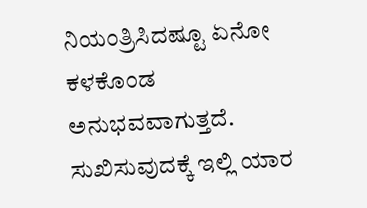ನಿಯಂತ್ರಿಸಿದಷ್ಟೂ ಏನೋ ಕಳಕೊಂಡ ಅನುಭವವಾಗುತ್ತದೆ. ಸುಖಿಸುವುದಕ್ಕೆ ಇಲ್ಲಿ ಯಾರ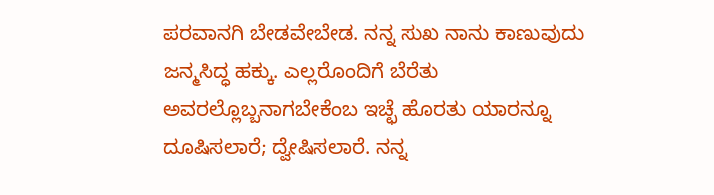ಪರವಾನಗಿ ಬೇಡವೇಬೇಡ. ನನ್ನ ಸುಖ ನಾನು ಕಾಣುವುದು ಜನ್ಮಸಿದ್ಧ ಹಕ್ಕು. ಎಲ್ಲರೊಂದಿಗೆ ಬೆರೆತು ಅವರಲ್ಲೊಬ್ಬನಾಗಬೇಕೆಂಬ ಇಚ್ಛೆ ಹೊರತು ಯಾರನ್ನೂ ದೂಷಿಸಲಾರೆ; ದ್ವೇಷಿಸಲಾರೆ. ನನ್ನ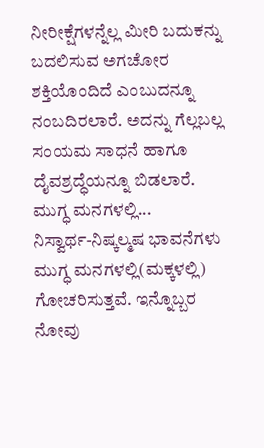ನೀರೀಕ್ಷೆಗಳನ್ನೆಲ್ಲ ಮೀರಿ ಬದುಕನ್ನು ಬದಲಿಸುವ ಅಗಚೋರ ಶಕ್ತಿಯೊಂದಿದೆ ಎಂಬುದನ್ನೂ ನಂಬದಿರಲಾರೆ. ಅದನ್ನು ಗೆಲ್ಲಬಲ್ಲ ಸಂಯಮ ಸಾಧನೆ ಹಾಗೂ ದೈವಶ್ರದ್ಧೆಯನ್ನೂ ಬಿಡಲಾರೆ.
ಮುಗ್ಧ ಮನಗಳಲ್ಲಿ...
ನಿಸ್ವಾರ್ಥ-ನಿಷ್ಕಲ್ಮಷ ಭಾವನೆಗಳು ಮುಗ್ಧ ಮನಗಳಲ್ಲಿ(ಮಕ್ಕಳಲ್ಲಿ) ಗೋಚರಿಸುತ್ತವೆ. ಇನ್ನೊಬ್ಬರ ನೋವು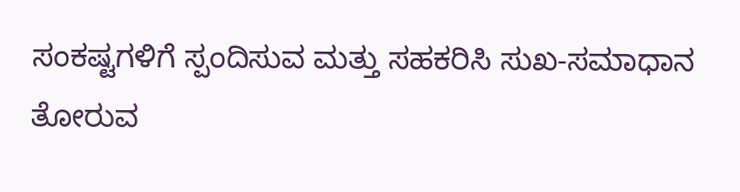ಸಂಕಷ್ಟಗಳಿಗೆ ಸ್ಪಂದಿಸುವ ಮತ್ತು ಸಹಕರಿಸಿ ಸುಖ-ಸಮಾಧಾನ ತೋರುವ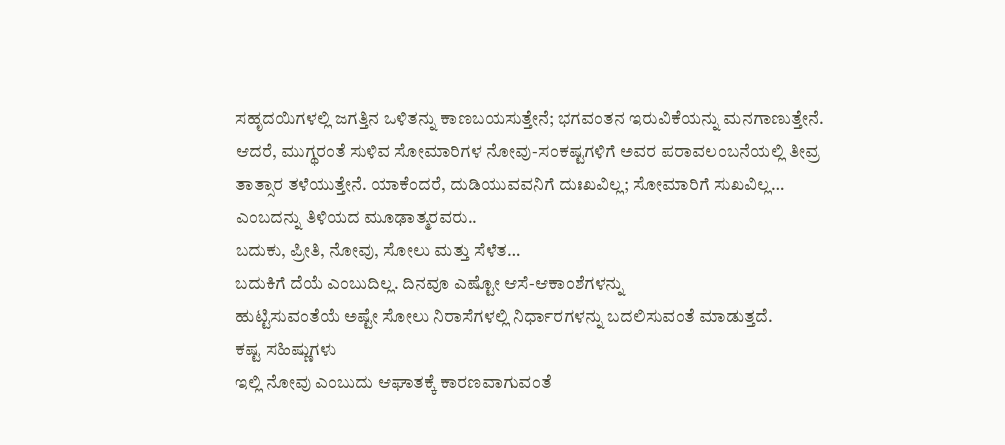ಸಹೃದಯಿಗಳಲ್ಲಿ ಜಗತ್ತಿನ ಒಳಿತನ್ನು ಕಾಣಬಯಸುತ್ತೇನೆ; ಭಗವಂತನ ಇರುವಿಕೆಯನ್ನು ಮನಗಾಣುತ್ತೇನೆ.
ಆದರೆ, ಮುಗ್ಥರಂತೆ ಸುಳಿವ ಸೋಮಾರಿಗಳ ನೋವು-ಸಂಕಷ್ಟಗಳಿಗೆ ಅವರ ಪರಾವಲಂಬನೆಯಲ್ಲಿ ತೀವ್ರ ತಾತ್ಸಾರ ತಳೆಯುತ್ತೇನೆ. ಯಾಕೆಂದರೆ, ದುಡಿಯುವವನಿಗೆ ದುಃಖವಿಲ್ಲ; ಸೋಮಾರಿಗೆ ಸುಖವಿಲ್ಲ… ಎಂಬದನ್ನು ತಿಳಿಯದ ಮೂಢಾತ್ಮರವರು..
ಬದುಕು, ಪ್ರೀತಿ, ನೋವು, ಸೋಲು ಮತ್ತು ಸೆಳೆತ…
ಬದುಕಿಗೆ ದೆಯೆ ಎಂಬುದಿಲ್ಲ. ದಿನವೂ ಎಷ್ಟೋ ಆಸೆ-ಆಕಾಂಶೆಗಳನ್ನು
ಹುಟ್ಟಿಸುವಂತೆಯೆ ಅಷ್ಟೇ ಸೋಲು ನಿರಾಸೆಗಳಲ್ಲಿ ನಿರ್ಧಾರಗಳನ್ನು ಬದಲಿಸುವಂತೆ ಮಾಡುತ್ತದೆ.
ಕಷ್ಟ ಸಹಿಷ್ಣುಗಳು
ಇಲ್ಲಿ ನೋವು ಎಂಬುದು ಆಘಾತಕ್ಕೆ ಕಾರಣವಾಗುವಂತೆ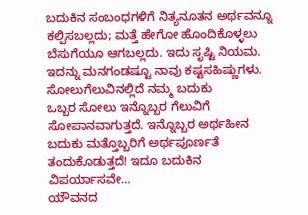ಬದುಕಿನ ಸಂಬಂಧಗಳಿಗೆ ನಿತ್ಯನೂತನ ಅರ್ಥವನ್ನೂ ಕಲ್ಪಿಸಬಲ್ಲದು; ಮತ್ತೆ ಹೇಗೋ ಹೊಂದಿಕೊಳ್ಳಲು ಬೆಸುಗೆಯೂ ಆಗಬಲ್ಲದು. ಇದು ಸೃಷ್ಟಿ ನಿಯಮ. ಇದನ್ನು ಮನಗಂಡಷ್ಟೂ ನಾವು ಕಷ್ಟಸಹಿಷ್ಣುಗಳು.
ಸೋಲುಗೆಲುವಿನಲ್ಲಿದೆ ನಮ್ಮ ಬದುಕು
ಒಬ್ಬರ ಸೋಲು ಇನ್ನೊಬ್ಬರ ಗೆಲುವಿಗೆ ಸೋಪಾನವಾಗುತ್ತದೆ. ಇನ್ನೊಬ್ಬರ ಅರ್ಥಹೀನ ಬದುಕು ಮತ್ತೊಬ್ಬರಿಗೆ ಅರ್ಥಪೂರ್ಣತೆ ತಂದುಕೊಡುತ್ತದೆ! ಇದೂ ಬದುಕಿನ ವಿಪರ್ಯಾಸವೇ…
ಯೌವನದ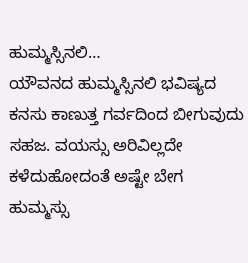ಹುಮ್ಮಸ್ಸಿನಲಿ…
ಯೌವನದ ಹುಮ್ಮಸ್ಸಿನಲಿ ಭವಿಷ್ಯದ ಕನಸು ಕಾಣುತ್ತ ಗರ್ವದಿಂದ ಬೀಗುವುದು ಸಹಜ. ವಯಸ್ಸು ಅರಿವಿಲ್ಲದೇ ಕಳೆದುಹೋದಂತೆ ಅಷ್ಟೇ ಬೇಗ ಹುಮ್ಮಸ್ಸು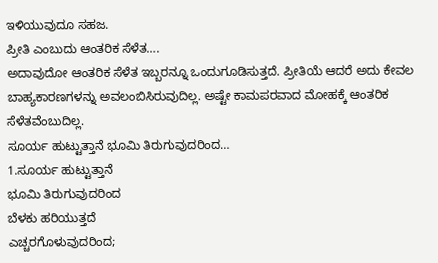ಇಳಿಯುವುದೂ ಸಹಜ.
ಪ್ರೀತಿ ಎಂಬುದು ಆಂತರಿಕ ಸೆಳೆತ….
ಅದಾವುದೋ ಆಂತರಿಕ ಸೆಳೆತ ಇಬ್ಬರನ್ನೂ ಒಂದುಗೂಡಿಸುತ್ತದೆ. ಪ್ರೀತಿಯೆ ಆದರೆ ಅದು ಕೇವಲ ಬಾಹ್ಯಕಾರಣಗಳನ್ನು ಅವಲಂಬಿಸಿರುವುದಿಲ್ಲ. ಅಷ್ಟೇ ಕಾಮಪರವಾದ ಮೋಹಕ್ಕೆ ಆಂತರಿಕ ಸೆಳೆತವೆಂಬುದಿಲ್ಲ.
ಸೂರ್ಯ ಹುಟ್ಟುತ್ತಾನೆ ಭೂಮಿ ತಿರುಗುವುದರಿಂದ…
1.ಸೂರ್ಯ ಹುಟ್ಟುತ್ತಾನೆ
ಭೂಮಿ ತಿರುಗುವುದರಿಂದ
ಬೆಳಕು ಹರಿಯುತ್ತದೆ
ಎಚ್ಚರಗೊಳುವುದರಿಂದ;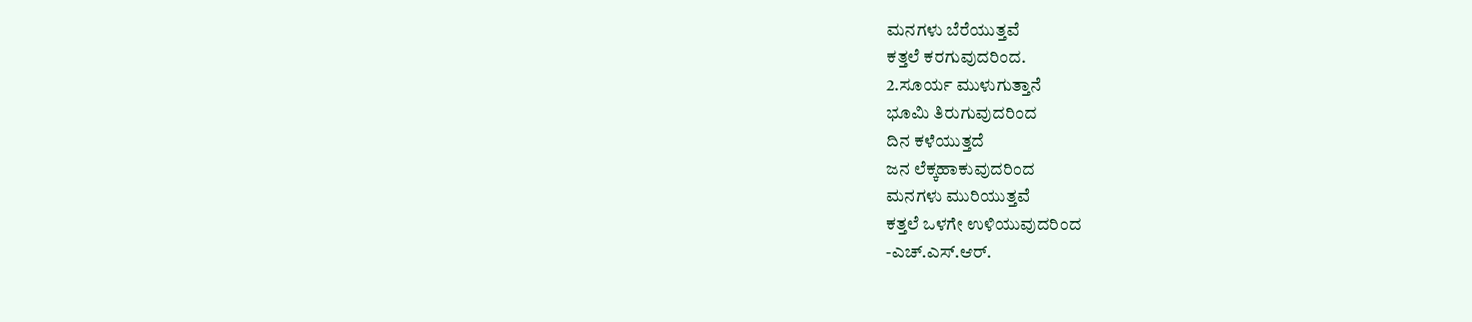ಮನಗಳು ಬೆರೆಯುತ್ತವೆ
ಕತ್ತಲೆ ಕರಗುವುದರಿಂದ.
2.ಸೂರ್ಯ ಮುಳುಗುತ್ತಾನೆ
ಭೂಮಿ ತಿರುಗುವುದರಿಂದ
ದಿನ ಕಳೆಯುತ್ತದೆ
ಜನ ಲೆಕ್ಕಹಾಕುವುದರಿಂದ
ಮನಗಳು ಮುರಿಯುತ್ತವೆ
ಕತ್ತಲೆ ಒಳಗೇ ಉಳಿಯುವುದರಿಂದ
-ಎಚ್.ಎಸ್.ಆರ್.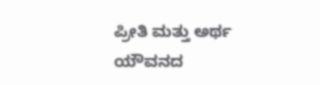ಪ್ರೀತಿ ಮತ್ತು ಅರ್ಥ
ಯೌವನದ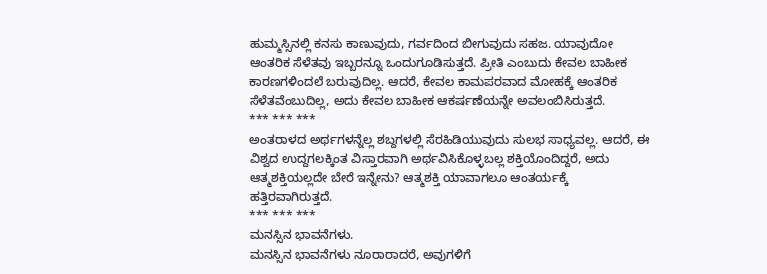ಹುಮ್ಮಸ್ಸಿನಲ್ಲಿ ಕನಸು ಕಾಣುವುದು, ಗರ್ವದಿಂದ ಬೀಗುವುದು ಸಹಜ. ಯಾವುದೋ ಆಂತರಿಕ ಸೆಳೆತವು ಇಬ್ಬರನ್ನೂ ಒಂದುಗೂಡಿಸುತ್ತದೆ. ಪ್ರೀತಿ ಎಂಬುದು ಕೇವಲ ಬಾಹೀಕ ಕಾರಣಗಳಿಂದಲೆ ಬರುವುದಿಲ್ಲ. ಆದರೆ, ಕೇವಲ ಕಾಮಪರವಾದ ಮೋಹಕ್ಕೆ ಆಂತರಿಕ ಸೆಳೆತವೆಂಬುದಿಲ್ಲ, ಅದು ಕೇವಲ ಬಾಹೀಕ ಆಕರ್ಷಣೆಯನ್ನೇ ಅವಲಂಬಿಸಿರುತ್ತದೆ.
*** *** ***
ಅಂತರಾಳದ ಅರ್ಥಗಳನ್ನೆಲ್ಲ ಶಬ್ದಗಳಲ್ಲಿ ಸೆರಹಿಡಿಯುವುದು ಸುಲಭ ಸಾಧ್ಯವಲ್ಲ. ಆದರೆ, ಈ ವಿಶ್ವದ ಉದ್ದಗಲಕ್ಕಿಂತ ವಿಸ್ತಾರವಾಗಿ ಅರ್ಥವಿಸಿಕೊಳ್ಳಬಲ್ಲ ಶಕ್ತಿಯೊಂದಿದ್ದರೆ, ಅದು ಆತ್ಮಶಕ್ತಿಯಲ್ಲದೇ ಬೇರೆ ಇನ್ನೇನು? ಆತ್ಮಶಕ್ತಿ ಯಾವಾಗಲೂ ಆಂತರ್ಯಕ್ಕೆ ಹತ್ತಿರವಾಗಿರುತ್ತದೆ.
*** *** ***
ಮನಸ್ಸಿನ ಭಾವನೆಗಳು.
ಮನಸ್ಸಿನ ಭಾವನೆಗಳು ನೂರಾರಾದರೆ, ಅವುಗಳಿಗೆ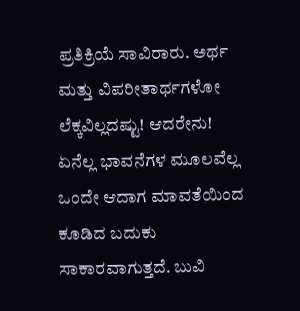ಪ್ರತಿಕ್ರಿಯೆ ಸಾವಿರಾರು. ಅರ್ಥ ಮತ್ತು ವಿಪರೀತಾರ್ಥಗಳೋ ಲೆಕ್ಕವಿಲ್ಲದಷ್ಟು! ಆದರೇನು! ಏನೆಲ್ಲ ಭಾವನೆಗಳ ಮೂಲವೆಲ್ಲ ಒಂದೇ ಆದಾಗ ಮಾವತೆಯಿಂದ ಕೂಡಿದ ಬದುಕು ಸಾಕಾರವಾಗುತ್ತದೆ. ಬುವಿ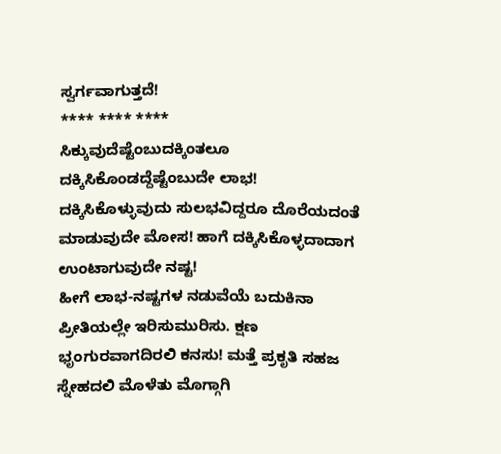ಸ್ವರ್ಗವಾಗುತ್ತದೆ!
**** **** ****
ಸಿಕ್ಕುವುದೆಷ್ಟೆಂಬುದಕ್ಕಿಂತಲೂ ದಕ್ಕಿಸಿಕೊಂಡದ್ದೆಷ್ಟೆಂಬುದೇ ಲಾಭ! ದಕ್ಕಿಸಿಕೊಳ್ಳುವುದು ಸುಲಭವಿದ್ದರೂ ದೊರೆಯದಂತೆ ಮಾಡುವುದೇ ಮೋಸ! ಹಾಗೆ ದಕ್ಕಿಸಿಕೊಳ್ಳದಾದಾಗ ಉಂಟಾಗುವುದೇ ನಷ್ಟ!
ಹೀಗೆ ಲಾಭ-ನಷ್ಟಗಳ ನಡುವೆಯೆ ಬದುಕಿನಾ ಪ್ರೀತಿಯಲ್ಲೇ ಇರಿಸುಮುರಿಸು. ಕ್ಷಣ ಭೃಂಗುರವಾಗದಿರಲಿ ಕನಸು! ಮತ್ತೆ ಪ್ರಕೃತಿ ಸಹಜ ಸ್ನೇಹದಲಿ ಮೊಳೆತು ಮೊಗ್ಗಾಗಿ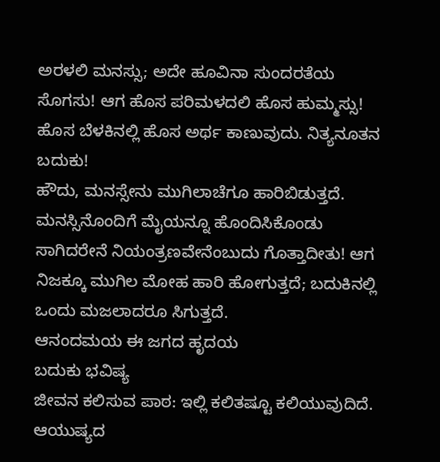ಅರಳಲಿ ಮನಸ್ಸು; ಅದೇ ಹೂವಿನಾ ಸುಂದರತೆಯ ಸೊಗಸು! ಆಗ ಹೊಸ ಪರಿಮಳದಲಿ ಹೊಸ ಹುಮ್ಮಸ್ಸು! ಹೊಸ ಬೆಳಕಿನಲ್ಲಿ ಹೊಸ ಅರ್ಥ ಕಾಣುವುದು. ನಿತ್ಯನೂತನ ಬದುಕು!
ಹೌದು, ಮನಸ್ಸೇನು ಮುಗಿಲಾಚೆಗೂ ಹಾರಿಬಿಡುತ್ತದೆ. ಮನಸ್ಸಿನೊಂದಿಗೆ ಮೈಯನ್ನೂ ಹೊಂದಿಸಿಕೊಂಡು ಸಾಗಿದರೇನೆ ನಿಯಂತ್ರಣವೇನೆಂಬುದು ಗೊತ್ತಾದೀತು! ಆಗ ನಿಜಕ್ಕೂ ಮುಗಿಲ ಮೋಹ ಹಾರಿ ಹೋಗುತ್ತದೆ; ಬದುಕಿನಲ್ಲಿ ಒಂದು ಮಜಲಾದರೂ ಸಿಗುತ್ತದೆ.
ಆನಂದಮಯ ಈ ಜಗದ ಹೃದಯ
ಬದುಕು ಭವಿಷ್ಯ
ಜೀವನ ಕಲಿಸುವ ಪಾಠ: ಇಲ್ಲಿ ಕಲಿತಷ್ಟೂ ಕಲಿಯುವುದಿದೆ.
ಆಯುಷ್ಯದ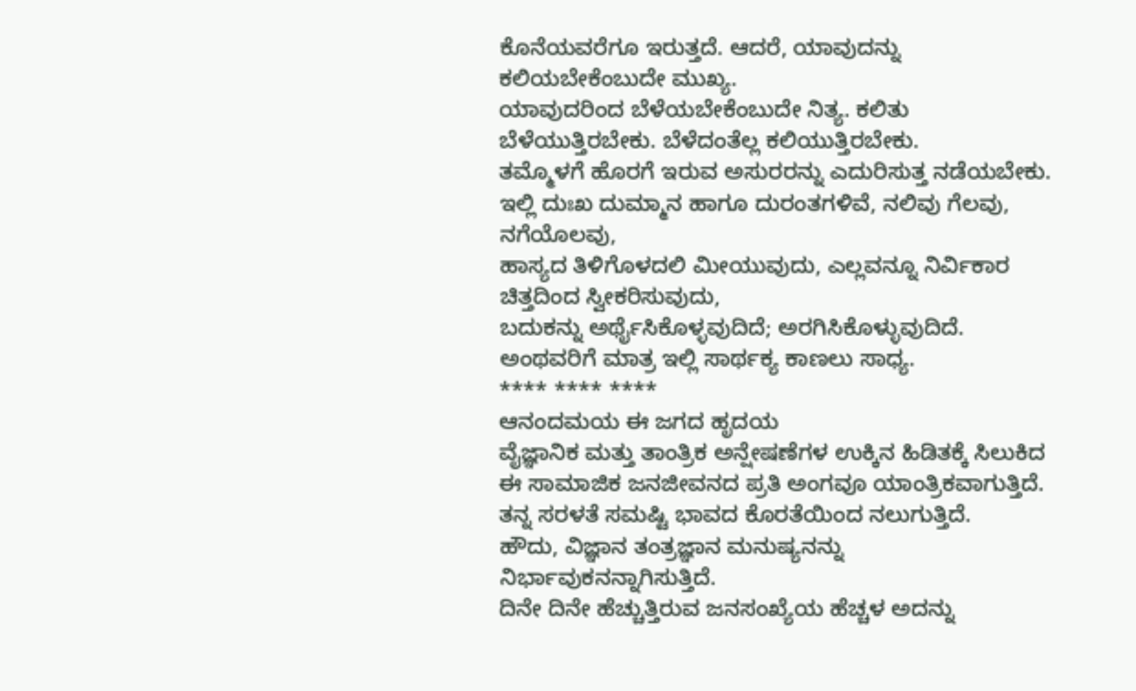ಕೊನೆಯವರೆಗೂ ಇರುತ್ತದೆ. ಆದರೆ, ಯಾವುದನ್ನು ಕಲಿಯಬೇಕೆಂಬುದೇ ಮುಖ್ಯ.
ಯಾವುದರಿಂದ ಬೆಳೆಯಬೇಕೆಂಬುದೇ ನಿತ್ಯ. ಕಲಿತು ಬೆಳೆಯುತ್ತಿರಬೇಕು. ಬೆಳೆದಂತೆಲ್ಲ ಕಲಿಯುತ್ತಿರಬೇಕು.
ತಮ್ಮೊಳಗೆ ಹೊರಗೆ ಇರುವ ಅಸುರರನ್ನು ಎದುರಿಸುತ್ತ ನಡೆಯಬೇಕು.
ಇಲ್ಲಿ ದುಃಖ ದುಮ್ಮಾನ ಹಾಗೂ ದುರಂತಗಳಿವೆ, ನಲಿವು ಗೆಲವು, ನಗೆಯೊಲವು,
ಹಾಸ್ಯದ ತಿಳಿಗೊಳದಲಿ ಮೀಯುವುದು, ಎಲ್ಲವನ್ನೂ ನಿರ್ವಿಕಾರ ಚಿತ್ತದಿಂದ ಸ್ವೀಕರಿಸುವುದು,
ಬದುಕನ್ನು ಅರ್ಥೈಸಿಕೊಳ್ಳವುದಿದೆ; ಅರಗಿಸಿಕೊಳ್ಳುವುದಿದೆ. ಅಂಥವರಿಗೆ ಮಾತ್ರ ಇಲ್ಲಿ ಸಾರ್ಥಕ್ಯ ಕಾಣಲು ಸಾಧ್ಯ.
**** **** ****
ಆನಂದಮಯ ಈ ಜಗದ ಹೃದಯ
ವೈಜ್ಞಾನಿಕ ಮತ್ತು ತಾಂತ್ರಿಕ ಅನ್ಷೇಷಣೆಗಳ ಉಕ್ಕಿನ ಹಿಡಿತಕ್ಕೆ ಸಿಲುಕಿದ
ಈ ಸಾಮಾಜಿಕ ಜನಜೀವನದ ಪ್ರತಿ ಅಂಗವೂ ಯಾಂತ್ರಿಕವಾಗುತ್ತಿದೆ.
ತನ್ನ ಸರಳತೆ ಸಮಷ್ಟಿ ಭಾವದ ಕೊರತೆಯಿಂದ ನಲುಗುತ್ತಿದೆ.
ಹೌದು, ವಿಜ್ಞಾನ ತಂತ್ರಜ್ಞಾನ ಮನುಷ್ಯನನ್ನು ನಿರ್ಭಾವುಕನನ್ನಾಗಿಸುತ್ತಿದೆ.
ದಿನೇ ದಿನೇ ಹೆಚ್ಚುತ್ತಿರುವ ಜನಸಂಖ್ಯೆಯ ಹೆಚ್ಚಳ ಅದನ್ನು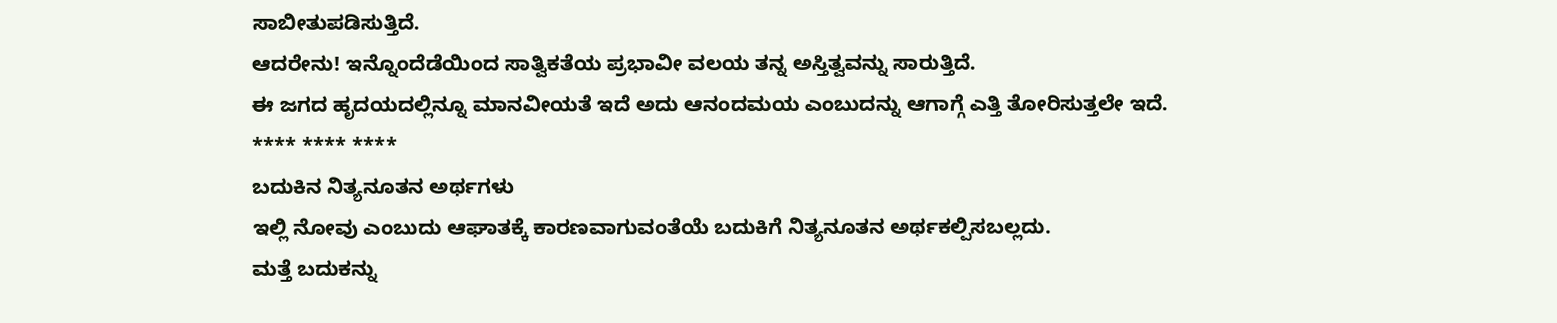ಸಾಬೀತುಪಡಿಸುತ್ತಿದೆ.
ಆದರೇನು! ಇನ್ನೊಂದೆಡೆಯಿಂದ ಸಾತ್ವಿಕತೆಯ ಪ್ರಭಾವೀ ವಲಯ ತನ್ನ ಅಸ್ತಿತ್ವವನ್ನು ಸಾರುತ್ತಿದೆ.
ಈ ಜಗದ ಹೃದಯದಲ್ಲಿನ್ನೂ ಮಾನವೀಯತೆ ಇದೆ ಅದು ಆನಂದಮಯ ಎಂಬುದನ್ನು ಆಗಾಗ್ಗೆ ಎತ್ತಿ ತೋರಿಸುತ್ತಲೇ ಇದೆ.
**** **** ****
ಬದುಕಿನ ನಿತ್ಯನೂತನ ಅರ್ಥಗಳು
ಇಲ್ಲಿ ನೋವು ಎಂಬುದು ಆಘಾತಕ್ಕೆ ಕಾರಣವಾಗುವಂತೆಯೆ ಬದುಕಿಗೆ ನಿತ್ಯನೂತನ ಅರ್ಥಕಲ್ಪಿಸಬಲ್ಲದು.
ಮತ್ತೆ ಬದುಕನ್ನು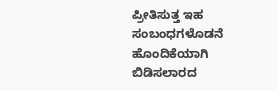ಪ್ರೀತಿಸುತ್ತ ಇಹ ಸಂಬಂಧಗಳೊಡನೆ ಹೊಂದಿಕೆಯಾಗಿ ಬಿಡಿಸಲಾರದ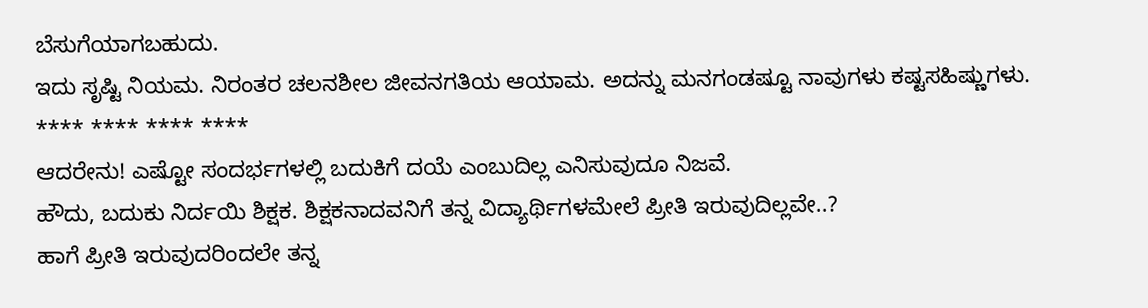ಬೆಸುಗೆಯಾಗಬಹುದು.
ಇದು ಸೃಷ್ಟಿ ನಿಯಮ. ನಿರಂತರ ಚಲನಶೀಲ ಜೀವನಗತಿಯ ಆಯಾಮ. ಅದನ್ನು ಮನಗಂಡಷ್ಟೂ ನಾವುಗಳು ಕಷ್ಟಸಹಿಷ್ಣುಗಳು.
**** **** **** ****
ಆದರೇನು! ಎಷ್ಟೋ ಸಂದರ್ಭಗಳಲ್ಲಿ ಬದುಕಿಗೆ ದಯೆ ಎಂಬುದಿಲ್ಲ ಎನಿಸುವುದೂ ನಿಜವೆ.
ಹೌದು, ಬದುಕು ನಿರ್ದಯಿ ಶಿಕ್ಷಕ. ಶಿಕ್ಷಕನಾದವನಿಗೆ ತನ್ನ ವಿದ್ಯಾರ್ಥಿಗಳಮೇಲೆ ಪ್ರೀತಿ ಇರುವುದಿಲ್ಲವೇ..?
ಹಾಗೆ ಪ್ರೀತಿ ಇರುವುದರಿಂದಲೇ ತನ್ನ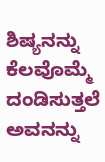ಶಿಷ್ಯನನ್ನು ಕೆಲವೊಮ್ಮೆ ದಂಡಿಸುತ್ತಲೆ ಅವನನ್ನು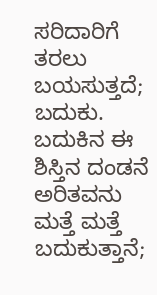ಸರಿದಾರಿಗೆ ತರಲು ಬಯಸುತ್ತದೆ; ಬದುಕು.
ಬದುಕಿನ ಈ ಶಿಸ್ತಿನ ದಂಡನೆ ಅರಿತವನು ಮತ್ತೆ ಮತ್ತೆ ಬದುಕುತ್ತಾನೆ;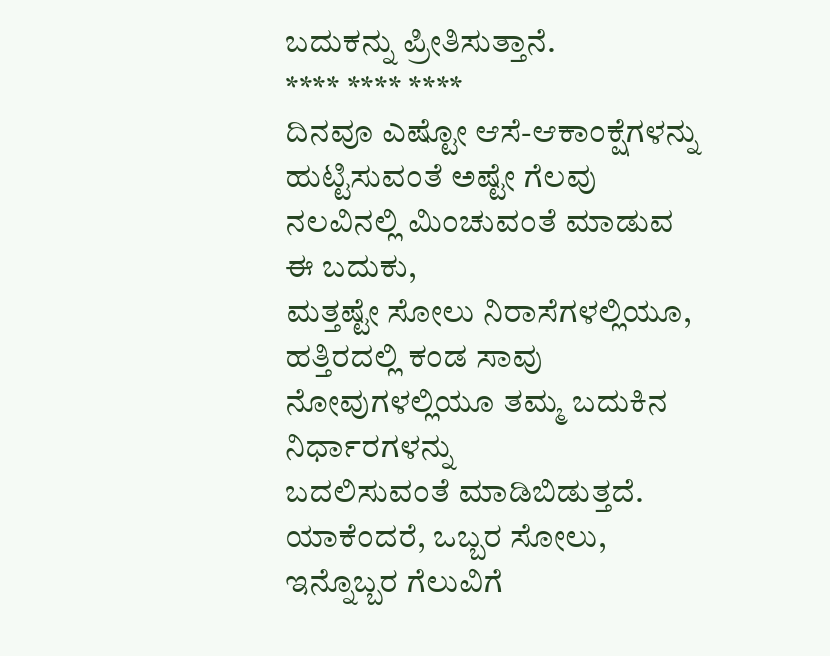ಬದುಕನ್ನು ಪ್ರೀತಿಸುತ್ತಾನೆ.
**** **** ****
ದಿನವೂ ಎಷ್ಟೋ ಆಸೆ-ಆಕಾಂಕ್ಷೆಗಳನ್ನು ಹುಟ್ಟಿಸುವಂತೆ ಅಷ್ಟೇ ಗೆಲವು ನಲವಿನಲ್ಲಿ ಮಿಂಚುವಂತೆ ಮಾಡುವ ಈ ಬದುಕು,
ಮತ್ತಷ್ಟೇ ಸೋಲು ನಿರಾಸೆಗಳಲ್ಲಿಯೂ, ಹತ್ತಿರದಲ್ಲಿ ಕಂಡ ಸಾವು ನೋವುಗಳಲ್ಲಿಯೂ ತಮ್ಮ ಬದುಕಿನ ನಿರ್ಧಾರಗಳನ್ನು
ಬದಲಿಸುವಂತೆ ಮಾಡಿಬಿಡುತ್ತದೆ. ಯಾಕೆಂದರೆ, ಒಬ್ಬರ ಸೋಲು, ಇನ್ನೊಬ್ಬರ ಗೆಲುವಿಗೆ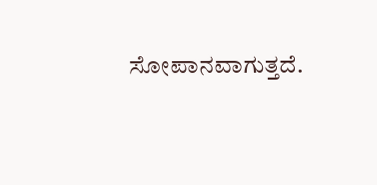ಸೋಪಾನವಾಗುತ್ತದೆ.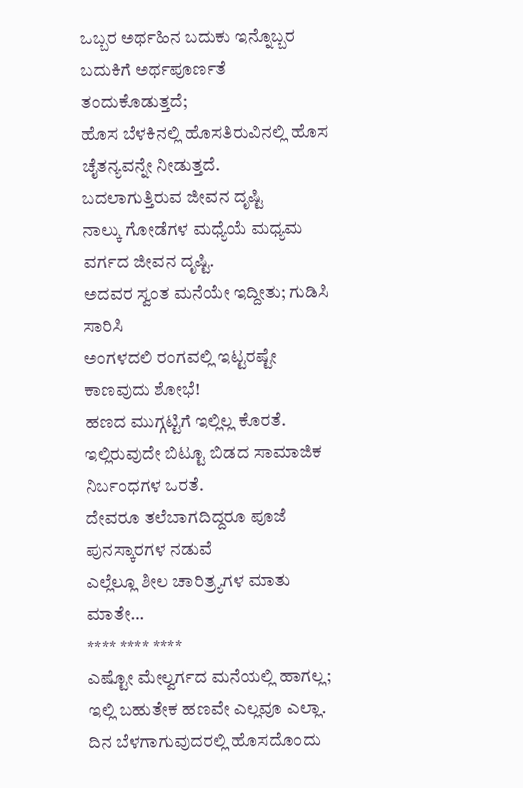ಒಬ್ಬರ ಅರ್ಥಹಿನ ಬದುಕು ಇನ್ನೊಬ್ಬರ ಬದುಕಿಗೆ ಅರ್ಥಪೂರ್ಣತೆ ತಂದುಕೊಡುತ್ತದೆ;
ಹೊಸ ಬೆಳಕಿನಲ್ಲಿ ಹೊಸತಿರುವಿನಲ್ಲಿ ಹೊಸ ಚೈತನ್ಯವನ್ನೇ ನೀಡುತ್ತದೆ.
ಬದಲಾಗುತ್ತಿರುವ ಜೀವನ ದೃಷ್ಟಿ
ನಾಲ್ಕು ಗೋಡೆಗಳ ಮಧ್ಯೆಯೆ ಮಧ್ಯಮ ವರ್ಗದ ಜೀವನ ದೃಷ್ಟಿ.
ಅದವರ ಸ್ವಂತ ಮನೆಯೇ ಇದ್ದೀತು; ಗುಡಿಸಿ ಸಾರಿಸಿ
ಅಂಗಳದಲಿ ರಂಗವಲ್ಲಿ ಇಟ್ಟರಷ್ಟೇ ಕಾಣವುದು ಶೋಭೆ!
ಹಣದ ಮುಗ್ಗಟ್ಟಿಗೆ ಇಲ್ಲಿಲ್ಲ ಕೊರತೆ.
ಇಲ್ಲಿರುವುದೇ ಬಿಟ್ಟೂ ಬಿಡದ ಸಾಮಾಜಿಕ ನಿರ್ಬಂಧಗಳ ಒರತೆ.
ದೇವರೂ ತಲೆಬಾಗದಿದ್ದರೂ ಪೂಜೆ ಪುನಸ್ಕಾರಗಳ ನಡುವೆ
ಎಲ್ಲೆಲ್ಲೂ ಶೀಲ ಚಾರಿತ್ರ್ಯಗಳ ಮಾತು ಮಾತೇ…
**** **** ****
ಎಷ್ಟೋ ಮೇಲ್ವರ್ಗದ ಮನೆಯಲ್ಲಿ ಹಾಗಲ್ಲ;
ಇಲ್ಲಿ ಬಹುತೇಕ ಹಣವೇ ಎಲ್ಲವೂ ಎಲ್ಲಾ.
ದಿನ ಬೆಳಗಾಗುವುದರಲ್ಲಿ ಹೊಸದೊಂದು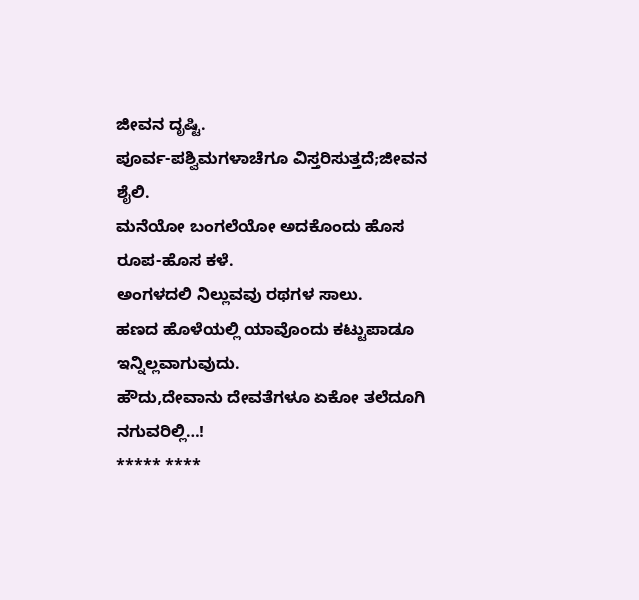ಜೀವನ ದೃಷ್ಟಿ.
ಪೂರ್ವ-ಪಶ್ವಿಮಗಳಾಚೆಗೂ ವಿಸ್ತರಿಸುತ್ತದೆ;ಜೀವನ ಶೈಲಿ.
ಮನೆಯೋ ಬಂಗಲೆಯೋ ಅದಕೊಂದು ಹೊಸ ರೂಪ-ಹೊಸ ಕಳೆ.
ಅಂಗಳದಲಿ ನಿಲ್ಲುವವು ರಥಗಳ ಸಾಲು.
ಹಣದ ಹೊಳೆಯಲ್ಲಿ ಯಾವೊಂದು ಕಟ್ಟುಪಾಡೂ ಇನ್ನಿಲ್ಲವಾಗುವುದು.
ಹೌದು,ದೇವಾನು ದೇವತೆಗಳೂ ಏಕೋ ತಲೆದೂಗಿ ನಗುವರಿಲ್ಲಿ…!
***** ****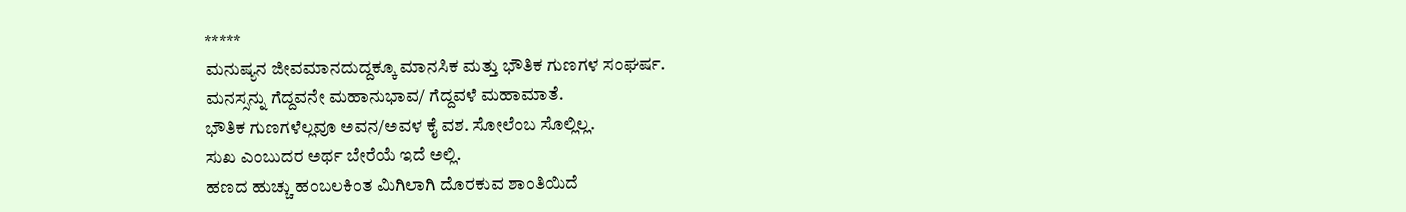*****
ಮನುಷ್ಯನ ಜೀವಮಾನದುದ್ದಕ್ಕೂ ಮಾನಸಿಕ ಮತ್ತು ಭೌತಿಕ ಗುಣಗಳ ಸಂಘರ್ಷ.
ಮನಸ್ಸನ್ನು ಗೆದ್ದವನೇ ಮಹಾನುಭಾವ/ ಗೆದ್ದವಳೆ ಮಹಾಮಾತೆ.
ಭೌತಿಕ ಗುಣಗಳೆಲ್ಲವೂ ಅವನ/ಅವಳ ಕೈ ವಶ. ಸೋಲೆಂಬ ಸೊಲ್ಲಿಲ್ಲ.
ಸುಖ ಎಂಬುದರ ಅರ್ಥ ಬೇರೆಯೆ ಇದೆ ಅಲ್ಲಿ.
ಹಣದ ಹುಚ್ಚು ಹಂಬಲಕಿಂತ ಮಿಗಿಲಾಗಿ ದೊರಕುವ ಶಾಂತಿಯಿದೆ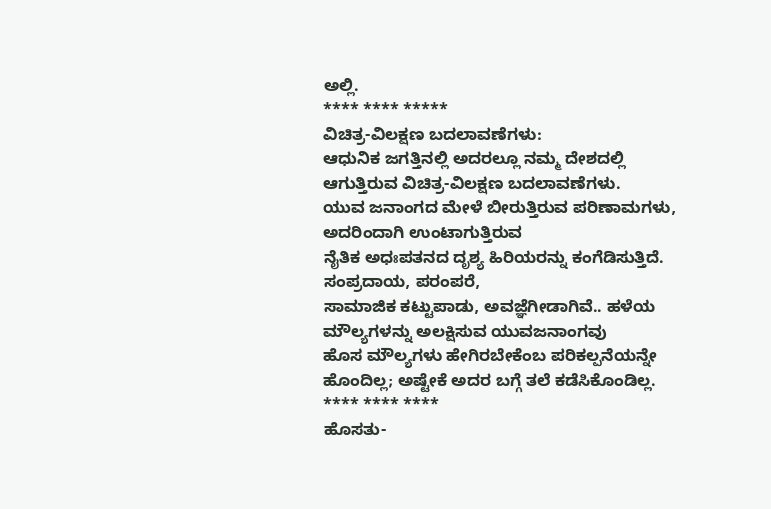ಅಲ್ಲಿ.
**** **** *****
ವಿಚಿತ್ರ-ವಿಲಕ್ಷಣ ಬದಲಾವಣೆಗಳು:
ಆಧುನಿಕ ಜಗತ್ತಿನಲ್ಲಿ ಅದರಲ್ಲೂ ನಮ್ಮ ದೇಶದಲ್ಲಿ ಆಗುತ್ತಿರುವ ವಿಚಿತ್ರ-ವಿಲಕ್ಷಣ ಬದಲಾವಣೆಗಳು.
ಯುವ ಜನಾಂಗದ ಮೇಳೆ ಬೀರುತ್ತಿರುವ ಪರಿಣಾಮಗಳು, ಅದರಿಂದಾಗಿ ಉಂಟಾಗುತ್ತಿರುವ
ನೈತಿಕ ಅಧಃಪತನದ ದೃಶ್ಯ ಹಿರಿಯರನ್ನು ಕಂಗೆಡಿಸುತ್ತಿದೆ. ಸಂಪ್ರದಾಯ, ಪರಂಪರೆ,
ಸಾಮಾಜಿಕ ಕಟ್ಟುಪಾಡು, ಅವಜ್ಞೆಗೀಡಾಗಿವೆ.. ಹಳೆಯ ಮೌಲ್ಯಗಳನ್ನು ಅಲಕ್ಷಿಸುವ ಯುವಜನಾಂಗವು
ಹೊಸ ಮೌಲ್ಯಗಳು ಹೇಗಿರಬೇಕೆಂಬ ಪರಿಕಲ್ಪನೆಯನ್ನೇ ಹೊಂದಿಲ್ಲ; ಅಷ್ಟೇಕೆ ಅದರ ಬಗ್ಗೆ ತಲೆ ಕಡೆಸಿಕೊಂಡಿಲ್ಲ.
**** **** ****
ಹೊಸತು-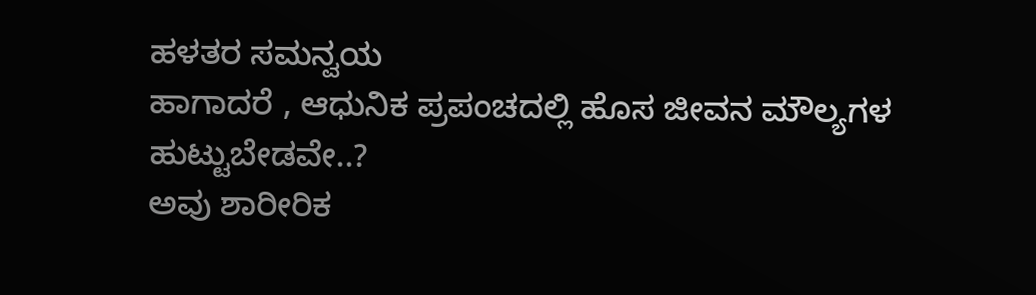ಹಳತರ ಸಮನ್ವಯ
ಹಾಗಾದರೆ , ಆಧುನಿಕ ಪ್ರಪಂಚದಲ್ಲಿ ಹೊಸ ಜೀವನ ಮೌಲ್ಯಗಳ ಹುಟ್ಟುಬೇಡವೇ..?
ಅವು ಶಾರೀರಿಕ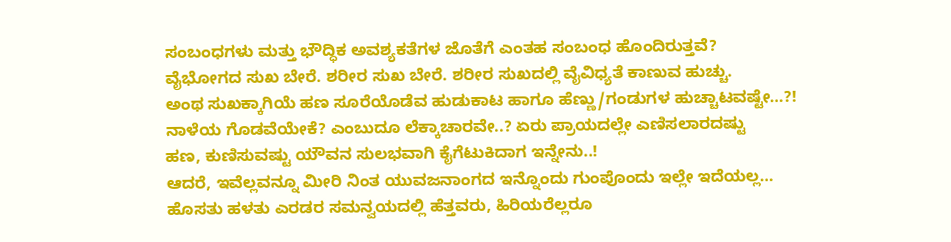ಸಂಬಂಧಗಳು ಮತ್ತು ಭೌದ್ಧಿಕ ಅವಶ್ಯಕತೆಗಳ ಜೊತೆಗೆ ಎಂತಹ ಸಂಬಂಧ ಹೊಂದಿರುತ್ತವೆ?
ವೈಭೋಗದ ಸುಖ ಬೇರೆ. ಶರೀರ ಸುಖ ಬೇರೆ. ಶರೀರ ಸುಖದಲ್ಲಿ ವೈವಿಧ್ಯತೆ ಕಾಣುವ ಹುಚ್ಚು.
ಅಂಥ ಸುಖಕ್ಕಾಗಿಯೆ ಹಣ ಸೂರೆಯೊಡೆವ ಹುಡುಕಾಟ ಹಾಗೂ ಹೆಣ್ಣು/ಗಂಡುಗಳ ಹುಚ್ಚಾಟವಷ್ಟೇ…?!
ನಾಳೆಯ ಗೊಡವೆಯೇಕೆ? ಎಂಬುದೂ ಲೆಕ್ಕಾಚಾರವೇ..? ಏರು ಪ್ರಾಯದಲ್ಲೇ ಎಣಿಸಲಾರದಷ್ಟು
ಹಣ, ಕುಣಿಸುವಷ್ಟು ಯೌವನ ಸುಲಭವಾಗಿ ಕೈಗೆಟುಕಿದಾಗ ಇನ್ನೇನು..!
ಆದರೆ, ಇವೆಲ್ಲವನ್ನೂ ಮೀರಿ ನಿಂತ ಯುವಜನಾಂಗದ ಇನ್ನೊಂದು ಗುಂಪೊಂದು ಇಲ್ಲೇ ಇದೆಯಲ್ಲ…
ಹೊಸತು ಹಳತು ಎರಡರ ಸಮನ್ವಯದಲ್ಲಿ ಹೆತ್ತವರು, ಹಿರಿಯರೆಲ್ಲರೂ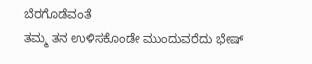ಬೆರಗೊಡೆವಂತೆ
ತಮ್ಮ ತನ ಉಳಿಸಕೊಂಡೇ ಮುಂದುವರೆದು ಭೇಷ್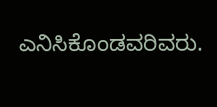ಎನಿಸಿಕೊಂಡವರಿವರು.